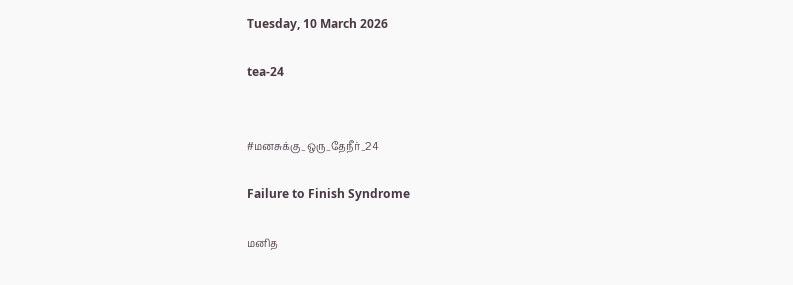Tuesday, 10 March 2026

tea-24


#மனசுக்கு_ஒரு_தேநீர்_24

Failure to Finish Syndrome

மனித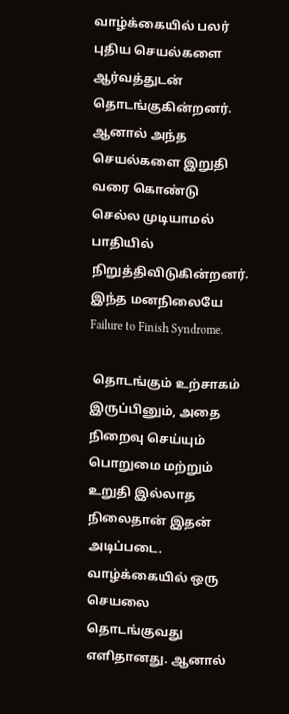வாழ்க்கையில் பலர் புதிய செயல்களை ஆர்வத்துடன் தொடங்குகின்றனர். ஆனால் அந்த செயல்களை இறுதி வரை கொண்டு செல்ல முடியாமல் பாதியில் நிறுத்திவிடுகின்றனர். இந்த மனநிலையே Failure to Finish Syndrome.

 தொடங்கும் உற்சாகம் இருப்பினும், அதை நிறைவு செய்யும் பொறுமை மற்றும் உறுதி இல்லாத நிலைதான் இதன் அடிப்படை.
வாழ்க்கையில் ஒரு செயலை தொடங்குவது எளிதானது. ஆனால்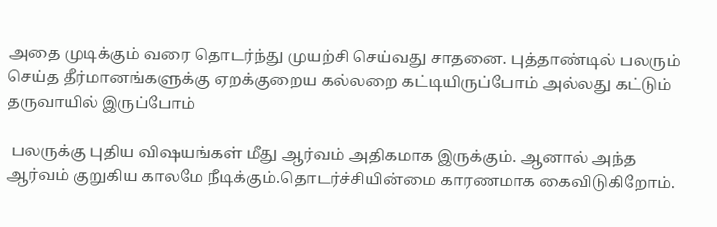அதை முடிக்கும் வரை தொடர்ந்து முயற்சி செய்வது சாதனை. புத்தாண்டில் பலரும் செய்த தீர்மானங்களுக்கு ஏறக்குறைய கல்லறை கட்டியிருப்போம் அல்லது கட்டும் தருவாயில் இருப்போம்

 பலருக்கு புதிய விஷயங்கள் மீது ஆர்வம் அதிகமாக இருக்கும். ஆனால் அந்த ஆர்வம் குறுகிய காலமே நீடிக்கும்.தொடர்ச்சியின்மை காரணமாக கைவிடுகிறோம்.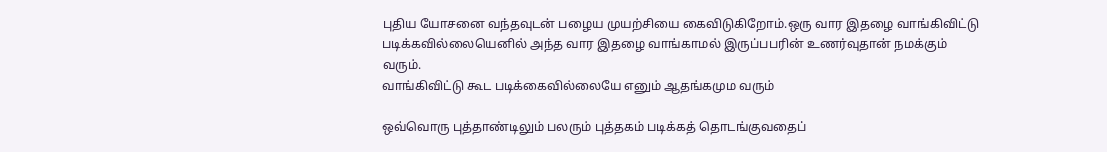புதிய யோசனை வந்தவுடன் பழைய முயற்சியை கைவிடுகிறோம்.ஒரு வார இதழை வாங்கிவிட்டு படிக்கவில்லையெனில் அந்த வார இதழை வாங்காமல் இருப்பபரின் உணர்வுதான் நமக்கும் வரும்.
வாங்கிவிட்டு கூட படிக்கைவில்லையே எனும் ஆதங்கமும வரும்

ஒவ்வொரு புத்தாண்டிலும் பலரும் புத்தகம் படிக்கத் தொடங்குவதைப்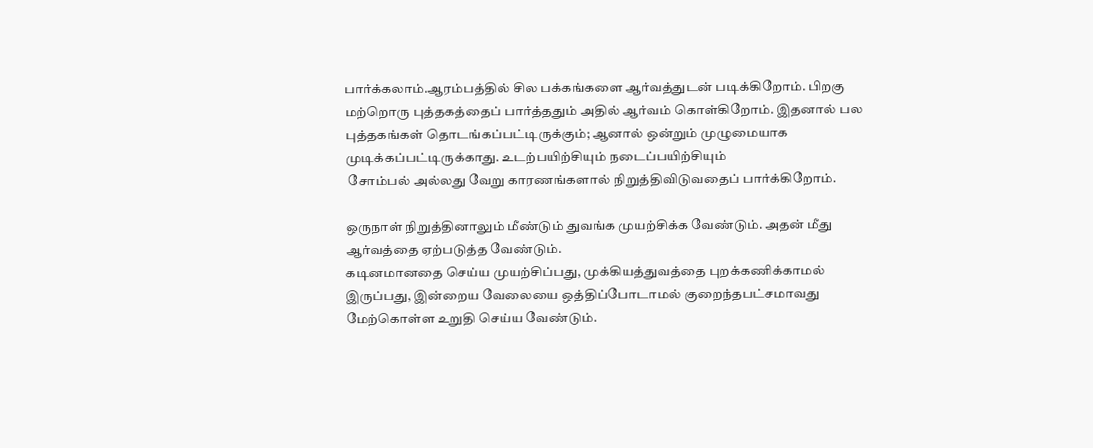பார்க்கலாம்.ஆரம்பத்தில் சில பக்கங்களை ஆர்வத்துடன் படிக்கிறோம். பிறகு மற்றொரு புத்தகத்தைப் பார்த்ததும் அதில் ஆர்வம் கொள்கிறோம். இதனால் பல புத்தகங்கள் தொடங்கப்பட்டிருக்கும்; ஆனால் ஒன்றும் முழுமையாக முடிக்கப்பட்டிருக்காது. உடற்பயிற்சியும் நடைப்பயிற்சியும்
 சோம்பல் அல்லது வேறு காரணங்களால் நிறுத்திவிடுவதைப் பார்க்கிறோம்.

ஒருநாள் நிறுத்தினாலும் மீண்டும் துவங்க முயற்சிக்க வேண்டும். அதன் மீது ஆர்வத்தை ஏற்படுத்த வேண்டும்.
கடினமானதை செய்ய முயற்சிப்பது, முக்கியத்துவத்தை புறக்கணிக்காமல் இருப்பது, இன்றைய வேலையை ஒத்திப்போடாமல் குறைந்தபட்சமாவது மேற்கொள்ள உறுதி செய்ய வேண்டும்.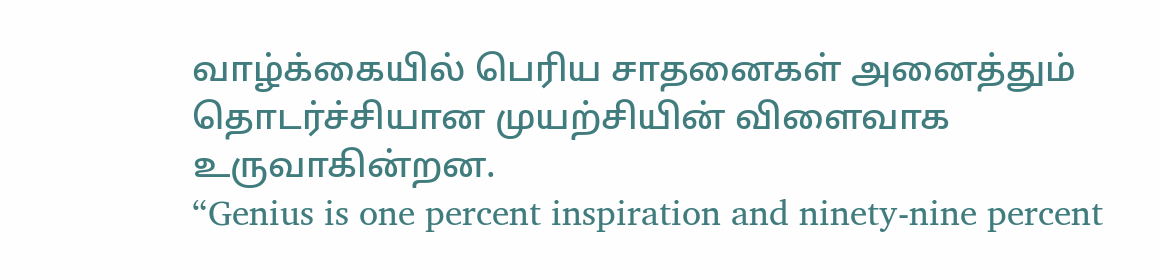வாழ்க்கையில் பெரிய சாதனைகள் அனைத்தும் தொடர்ச்சியான முயற்சியின் விளைவாக உருவாகின்றன.
“Genius is one percent inspiration and ninety-nine percent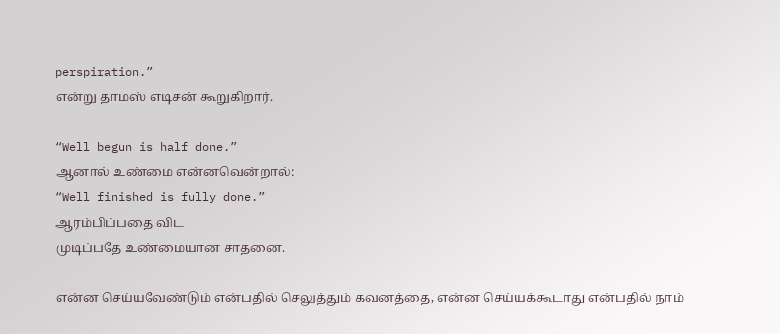perspiration.”
என்று தாமஸ் எடிசன் கூறுகிறார்.

“Well begun is half done.”
ஆனால் உண்மை என்னவென்றால்:
“Well finished is fully done.”
ஆரம்பிப்பதை விட
முடிப்பதே உண்மையான சாதனை.

என்ன செய்யவேண்டும் என்பதில் செலுத்தும் கவனத்தை, என்ன செய்யக்கூடாது என்பதில் நாம்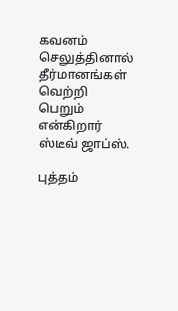கவனம் செலுத்தினால் தீர்மானங்கள் வெற்றி பெறும் என்கிறார் ஸ்டீவ் ஜாப்ஸ்.

புத்தம்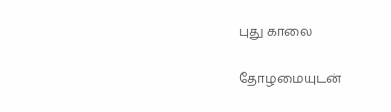புது காலை

தோழமையுடன்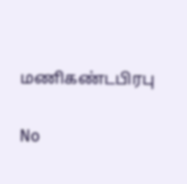மணிகண்டபிரபு

No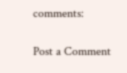comments:

Post a Comment